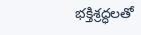భక్తిశ్రద్ధలతో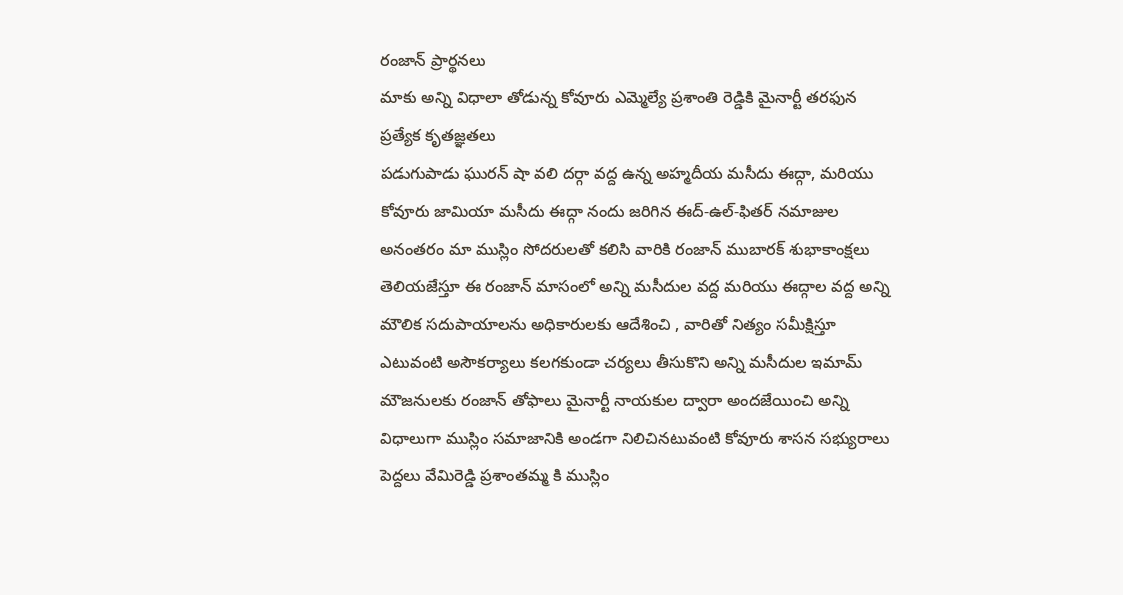రంజాన్ ప్రార్థనలు
మాకు అన్ని విధాలా తోడున్న కోవూరు ఎమ్మెల్యే ప్రశాంతి రెడ్డికి మైనార్టీ తరఫున ప్రత్యేక కృతజ్ఞతలు
పడుగుపాడు ఘురన్ షా వలి దర్గా వద్ద ఉన్న అహ్మదీయ మసీదు ఈద్గా, మరియు కోవూరు జామియా మసీదు ఈద్గా నందు జరిగిన ఈద్-ఉల్-ఫితర్ నమాజుల అనంతరం మా ముస్లిం సోదరులతో కలిసి వారికి రంజాన్ ముబారక్ శుభాకాంక్షలు తెలియజేస్తూ ఈ రంజాన్ మాసంలో అన్ని మసీదుల వద్ద మరియు ఈద్గాల వద్ద అన్ని మౌలిక సదుపాయాలను అధికారులకు ఆదేశించి , వారితో నిత్యం సమీక్షిస్తూ ఎటువంటి అసౌకర్యాలు కలగకుండా చర్యలు తీసుకొని అన్ని మసీదుల ఇమామ్ మౌజనులకు రంజాన్ తోఫాలు మైనార్టీ నాయకుల ద్వారా అందజేయించి అన్ని విధాలుగా ముస్లిం సమాజానికి అండగా నిలిచినటువంటి కోవూరు శాసన సభ్యురాలు పెద్దలు వేమిరెడ్డి ప్రశాంతమ్మ కి ముస్లిం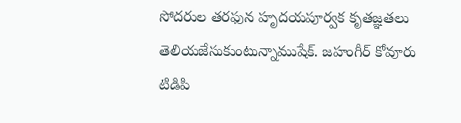సోదరుల తరఫున హృదయపూర్వక కృతజ్ఞతలు తెలియజేసుకుంటున్నాముషేక్. జహంగీర్ కోవూరు టిడిపి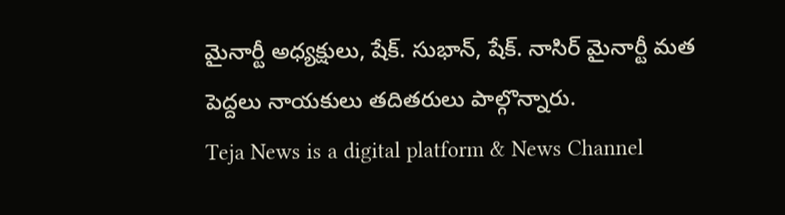మైనార్టీ అధ్యక్షులు, షేక్. సుభాన్, షేక్. నాసిర్ మైనార్టీ మత పెద్దలు నాయకులు తదితరులు పాల్గొన్నారు.
Teja News is a digital platform & News Channel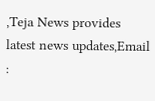,Teja News provides latest news updates,Email :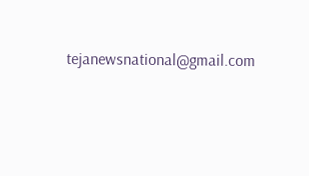tejanewsnational@gmail.com